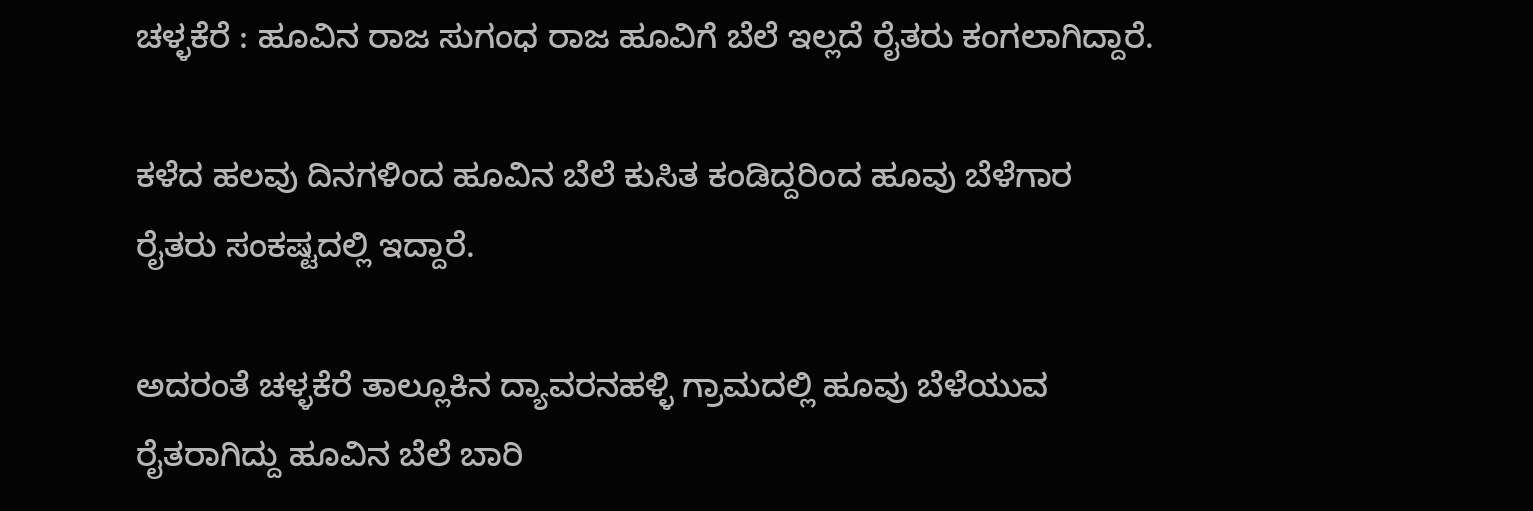ಚಳ್ಳಕೆರೆ : ಹೂವಿನ ರಾಜ ಸುಗಂಧ ರಾಜ ಹೂವಿಗೆ ಬೆಲೆ ಇಲ್ಲದೆ ರೈತರು ಕಂಗಲಾಗಿದ್ದಾರೆ.

ಕಳೆದ ಹಲವು ದಿನಗಳಿಂದ ಹೂವಿನ ಬೆಲೆ ಕುಸಿತ ಕಂಡಿದ್ದರಿಂದ ಹೂವು ಬೆಳೆಗಾರ ರೈತರು ಸಂಕಷ್ಟದಲ್ಲಿ ಇದ್ದಾರೆ.

ಅದರಂತೆ ಚಳ್ಳಕೆರೆ ತಾಲ್ಲೂಕಿನ ದ್ಯಾವರನಹಳ್ಳಿ ಗ್ರಾಮದಲ್ಲಿ ಹೂವು ಬೆಳೆಯುವ ರೈತರಾಗಿದ್ದು ಹೂವಿನ ಬೆಲೆ ಬಾರಿ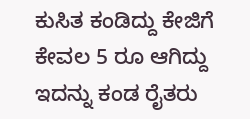ಕುಸಿತ ಕಂಡಿದ್ದು ಕೇಜಿಗೆ ಕೇವಲ 5 ರೂ ಆಗಿದ್ದು ಇದನ್ನು ಕಂಡ ರೈತರು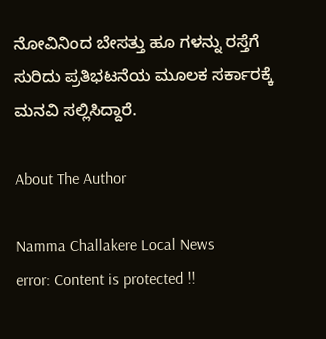ನೋವಿನಿಂದ ಬೇಸತ್ತು ಹೂ ಗಳನ್ನು ರಸ್ತೆಗೆ ಸುರಿದು ಪ್ರತಿಭಟನೆಯ ಮೂಲಕ ಸರ್ಕಾರಕ್ಕೆ ಮನವಿ ಸಲ್ಲಿಸಿದ್ದಾರೆ.

About The Author

Namma Challakere Local News
error: Content is protected !!